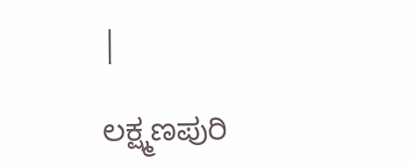|

ಲಕ್ಷ್ಮಣಪುರಿ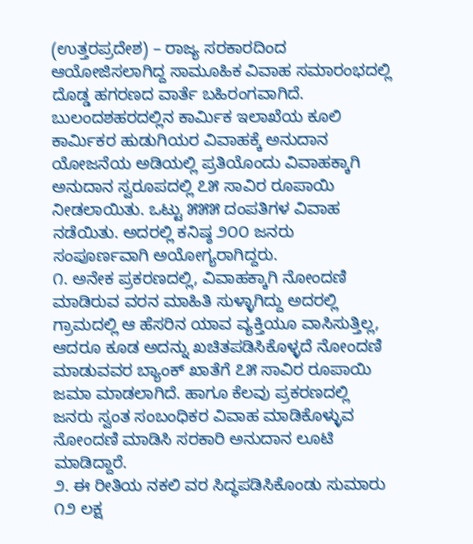(ಉತ್ತರಪ್ರದೇಶ) – ರಾಜ್ಯ ಸರಕಾರದಿಂದ ಆಯೋಜಿಸಲಾಗಿದ್ದ ಸಾಮೂಹಿಕ ವಿವಾಹ ಸಮಾರಂಭದಲ್ಲಿ ದೊಡ್ಡ ಹಗರಣದ ವಾರ್ತೆ ಬಹಿರಂಗವಾಗಿದೆ. ಬುಲಂದಶಹರದಲ್ಲಿನ ಕಾರ್ಮಿಕ ಇಲಾಖೆಯ ಕೂಲಿ ಕಾರ್ಮಿಕರ ಹುಡುಗಿಯರ ವಿವಾಹಕ್ಕೆ ಅನುದಾನ ಯೋಜನೆಯ ಅಡಿಯಲ್ಲಿ ಪ್ರತಿಯೊಂದು ವಿವಾಹಕ್ಕಾಗಿ ಅನುದಾನ ಸ್ವರೂಪದಲ್ಲಿ ೭೫ ಸಾವಿರ ರೂಪಾಯಿ ನೀಡಲಾಯಿತು. ಒಟ್ಟು ೫೫೫ ದಂಪತಿಗಳ ವಿವಾಹ ನಡೆಯಿತು. ಅದರಲ್ಲಿ ಕನಿಷ್ಠ ೨೦೦ ಜನರು ಸಂಪೂರ್ಣವಾಗಿ ಅಯೋಗ್ಯರಾಗಿದ್ದರು.
೧. ಅನೇಕ ಪ್ರಕರಣದಲ್ಲಿ, ವಿವಾಹಕ್ಕಾಗಿ ನೋಂದಣಿ ಮಾಡಿರುವ ವರನ ಮಾಹಿತಿ ಸುಳ್ಳಾಗಿದ್ದು ಅದರಲ್ಲಿ ಗ್ರಾಮದಲ್ಲಿ ಆ ಹೆಸರಿನ ಯಾವ ವ್ಯಕ್ತಿಯೂ ವಾಸಿಸುತ್ತಿಲ್ಲ, ಆದರೂ ಕೂಡ ಅದನ್ನು ಖಚಿತಪಡಿಸಿಕೊಳ್ಳದೆ ನೋಂದಣಿ ಮಾಡುವವರ ಬ್ಯಾಂಕ್ ಖಾತೆಗೆ ೭೫ ಸಾವಿರ ರೂಪಾಯಿ ಜಮಾ ಮಾಡಲಾಗಿದೆ. ಹಾಗೂ ಕೆಲವು ಪ್ರಕರಣದಲ್ಲಿ ಜನರು ಸ್ವಂತ ಸಂಬಂಧಿಕರ ವಿವಾಹ ಮಾಡಿಕೊಳ್ಳುವ ನೋಂದಣಿ ಮಾಡಿಸಿ ಸರಕಾರಿ ಅನುದಾನ ಲೂಟಿ ಮಾಡಿದ್ದಾರೆ.
೨. ಈ ರೀತಿಯ ನಕಲಿ ವರ ಸಿದ್ಧಪಡಿಸಿಕೊಂಡು ಸುಮಾರು ೧೨ ಲಕ್ಷ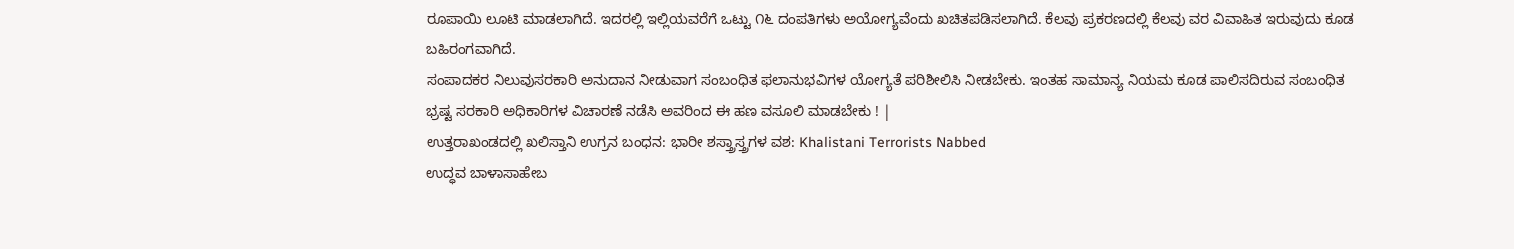ರೂಪಾಯಿ ಲೂಟಿ ಮಾಡಲಾಗಿದೆ. ಇದರಲ್ಲಿ ಇಲ್ಲಿಯವರೆಗೆ ಒಟ್ಟು ೧೬ ದಂಪತಿಗಳು ಅಯೋಗ್ಯವೆಂದು ಖಚಿತಪಡಿಸಲಾಗಿದೆ. ಕೆಲವು ಪ್ರಕರಣದಲ್ಲಿ ಕೆಲವು ವರ ವಿವಾಹಿತ ಇರುವುದು ಕೂಡ ಬಹಿರಂಗವಾಗಿದೆ.
ಸಂಪಾದಕರ ನಿಲುವುಸರಕಾರಿ ಅನುದಾನ ನೀಡುವಾಗ ಸಂಬಂಧಿತ ಫಲಾನುಭವಿಗಳ ಯೋಗ್ಯತೆ ಪರಿಶೀಲಿಸಿ ನೀಡಬೇಕು. ಇಂತಹ ಸಾಮಾನ್ಯ ನಿಯಮ ಕೂಡ ಪಾಲಿಸದಿರುವ ಸಂಬಂಧಿತ ಭ್ರಷ್ಟ ಸರಕಾರಿ ಅಧಿಕಾರಿಗಳ ವಿಚಾರಣೆ ನಡೆಸಿ ಅವರಿಂದ ಈ ಹಣ ವಸೂಲಿ ಮಾಡಬೇಕು ! |
ಉತ್ತರಾಖಂಡದಲ್ಲಿ ಖಲಿಸ್ತಾನಿ ಉಗ್ರನ ಬಂಧನ: ಭಾರೀ ಶಸ್ತ್ರಾಸ್ತ್ರಗಳ ವಶ: Khalistani Terrorists Nabbed
ಉದ್ಧವ ಬಾಳಾಸಾಹೇಬ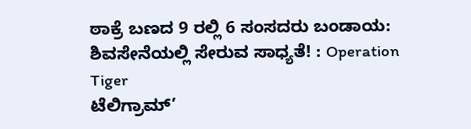ಠಾಕ್ರೆ ಬಣದ 9 ರಲ್ಲಿ 6 ಸಂಸದರು ಬಂಡಾಯ: ಶಿವಸೇನೆಯಲ್ಲಿ ಸೇರುವ ಸಾಧ್ಯತೆ! : Operation Tiger
ಟೆಲಿಗ್ರಾಮ್’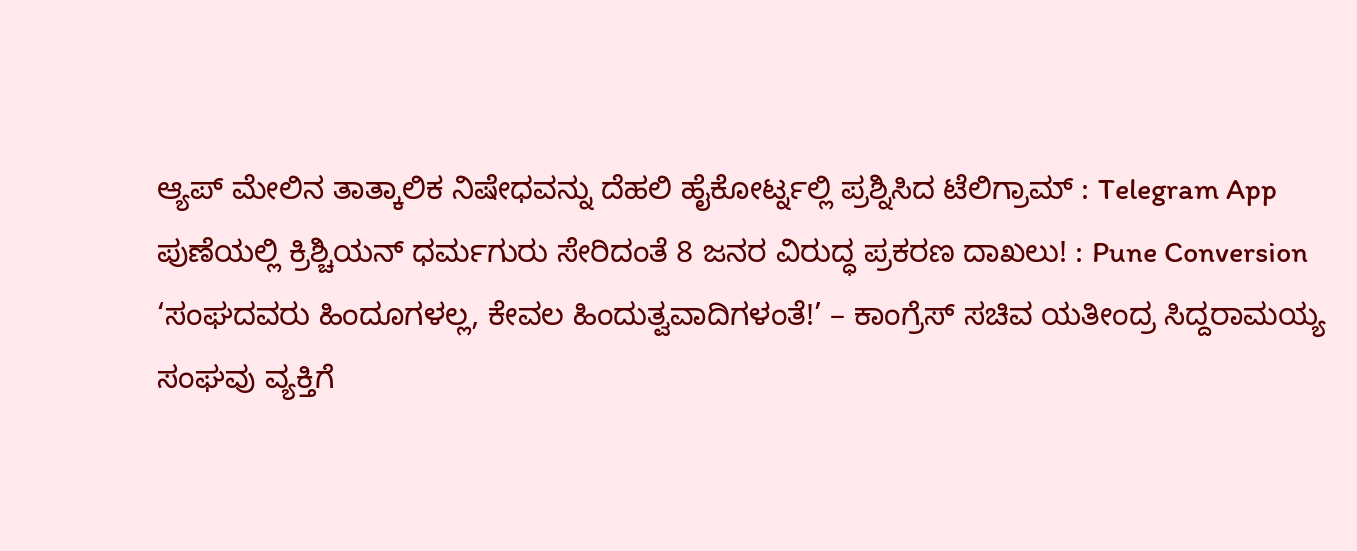ಆ್ಯಪ್ ಮೇಲಿನ ತಾತ್ಕಾಲಿಕ ನಿಷೇಧವನ್ನು ದೆಹಲಿ ಹೈಕೋರ್ಟ್ನಲ್ಲಿ ಪ್ರಶ್ನಿಸಿದ ಟೆಲಿಗ್ರಾಮ್ : Telegram App
ಪುಣೆಯಲ್ಲಿ ಕ್ರಿಶ್ಚಿಯನ್ ಧರ್ಮಗುರು ಸೇರಿದಂತೆ 8 ಜನರ ವಿರುದ್ಧ ಪ್ರಕರಣ ದಾಖಲು! : Pune Conversion
‘ಸಂಘದವರು ಹಿಂದೂಗಳಲ್ಲ, ಕೇವಲ ಹಿಂದುತ್ವವಾದಿಗಳಂತೆ!’ – ಕಾಂಗ್ರೆಸ್ ಸಚಿವ ಯತೀಂದ್ರ ಸಿದ್ದರಾಮಯ್ಯ
ಸಂಘವು ವ್ಯಕ್ತಿಗೆ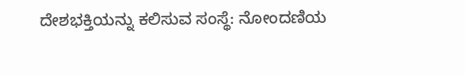ದೇಶಭಕ್ತಿಯನ್ನು ಕಲಿಸುವ ಸಂಸ್ಥೆ: ನೋಂದಣಿಯ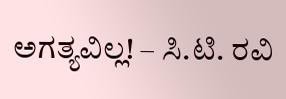ಅಗತ್ಯವಿಲ್ಲ! – ಸಿ.ಟಿ. ರವಿ